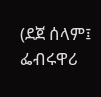(ደጀ ሰላም፤ ፌብሩዋሪ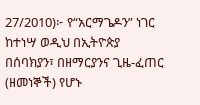27/2010)፦ የ“አርማጌዶን” ነገር ከተነሣ ወዲህ በኢትዮጵያ በሰባክያን፣ በዘማርያንና ጊዜ-ፈጠር (ዘመነኞች) የሆኑ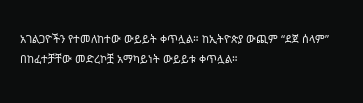አገልጋዮችን የተመለከተው ውይይት ቀጥሏል። ከኢትዮጵያ ውጪም “ደጀ ሰላም” በከፈተቻቸው መድረኮቿ አማካይነት ውይይቱ ቀጥሏል።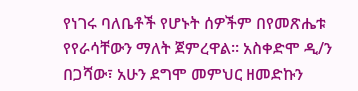የነገሩ ባለቤቶች የሆኑት ሰዎችም በየመጽሔቱ የየራሳቸውን ማለት ጀምረዋል። አስቀድሞ ዲ/ን በጋሻው፣ አሁን ደግሞ መምህር ዘመድኩን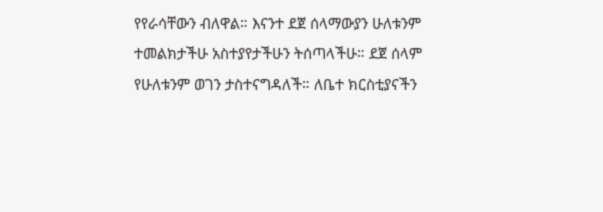የየራሳቸውን ብለዋል። እናንተ ደጀ ሰላማውያን ሁለቱንም ተመልክታችሁ አስተያየታችሁን ትሰጣላችሁ። ደጀ ሰላም የሁለቱንም ወገን ታስተናግዳለች። ለቤተ ክርስቲያናችን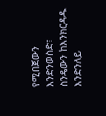የሚበጀውን እንድንወስድ፣ ስንዴውን ከእንክርዳዱ እንድንለይ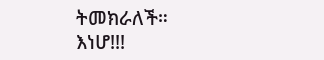ትመክራለች።
እነሆ!!!